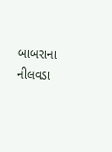બાબરાના નીલવડા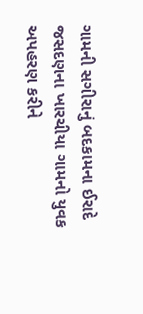ગામની સગીરાનું બદકામના ઈરાદે જસદણના ખારચીયા ગામનો યુવક અપહરણ કરીને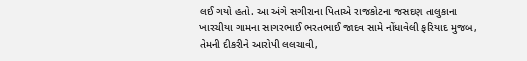લઈ ગયો હતો. આ અંગે સગીરાના પિતાએ રાજકોટના જસદણ તાલુકાના ખારચીયા ગામના સાગરભાઈ ભરતભાઈ જાદવ સામે નોંધાવેલી ફરિયાદ મુજબ, તેમની દીકરીને આરોપી લલચાવી,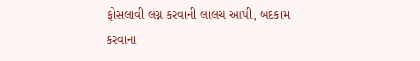ફોસલાવી લગ્ન કરવાની લાલચ આપી, બદકામ કરવાના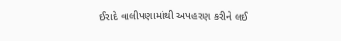ઈરાદે વાલીપણામાંથી અપહરણ કરીને લઈ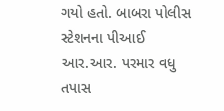ગયો હતો. બાબરા પોલીસ સ્ટેશનના પીઆઈ આર.આર. પરમાર વધુ તપાસ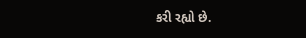કરી રહ્યો છે.